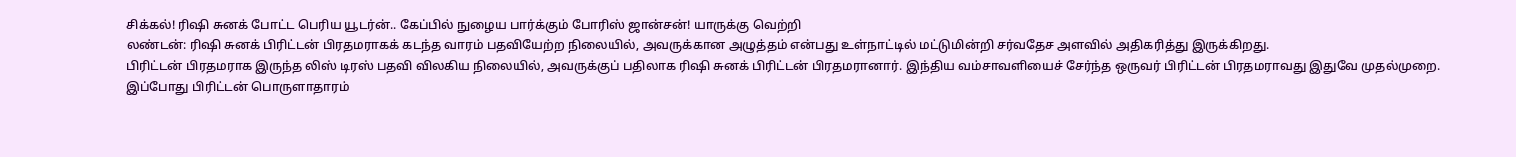சிக்கல்! ரிஷி சுனக் போட்ட பெரிய யூடர்ன்.. கேப்பில் நுழைய பார்க்கும் போரிஸ் ஜான்சன்! யாருக்கு வெற்றி
லண்டன்: ரிஷி சுனக் பிரிட்டன் பிரதமராகக் கடந்த வாரம் பதவியேற்ற நிலையில், அவருக்கான அழுத்தம் என்பது உள்நாட்டில் மட்டுமின்றி சர்வதேச அளவில் அதிகரித்து இருக்கிறது.
பிரிட்டன் பிரதமராக இருந்த லிஸ் டிரஸ் பதவி விலகிய நிலையில், அவருக்குப் பதிலாக ரிஷி சுனக் பிரிட்டன் பிரதமரானார். இந்திய வம்சாவளியைச் சேர்ந்த ஒருவர் பிரிட்டன் பிரதமராவது இதுவே முதல்முறை.
இப்போது பிரிட்டன் பொருளாதாரம்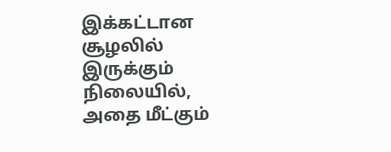இக்கட்டான சூழலில் இருக்கும் நிலையில், அதை மீட்கும்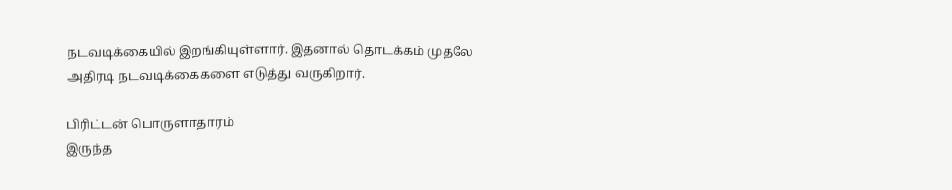நடவடிக்கையில் இறங்கியுள்ளார். இதனால் தொடக்கம் முதலே அதிரடி நடவடிக்கைகளை எடுத்து வருகிறார்.

பிரிட்டன் பொருளாதாரம்
இருந்த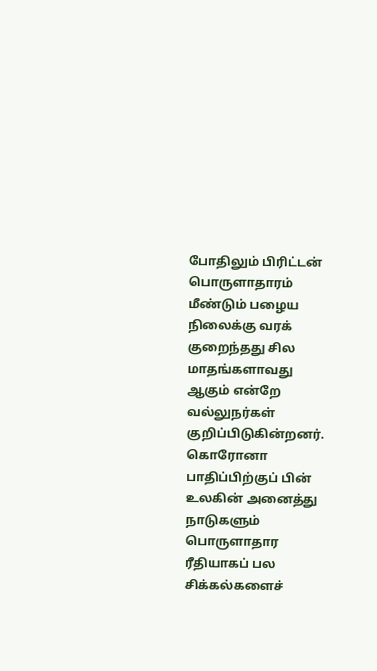போதிலும் பிரிட்டன் பொருளாதாரம் மீண்டும் பழைய நிலைக்கு வரக் குறைந்தது சில மாதங்களாவது ஆகும் என்றே வல்லுநர்கள் குறிப்பிடுகின்றனர். கொரோனா பாதிப்பிற்குப் பின் உலகின் அனைத்து நாடுகளும் பொருளாதார ரீதியாகப் பல சிக்கல்களைச்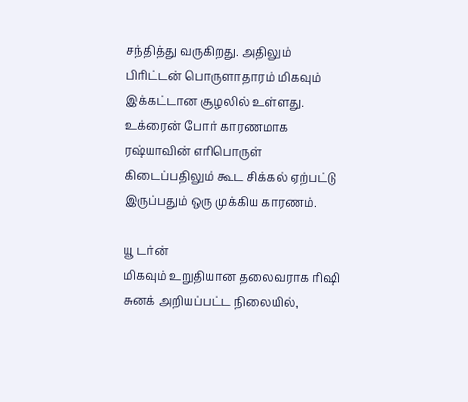சந்தித்து வருகிறது. அதிலும் பிரிட்டன் பொருளாதாரம் மிகவும் இக்கட்டான சூழலில் உள்ளது. உக்ரைன் போர் காரணமாக ரஷ்யாவின் எரிபொருள் கிடைப்பதிலும் கூட சிக்கல் ஏற்பட்டு இருப்பதும் ஒரு முக்கிய காரணம்.

யூ டர்ன்
மிகவும் உறுதியான தலைவராக ரிஷி சுனக் அறியப்பட்ட நிலையில்,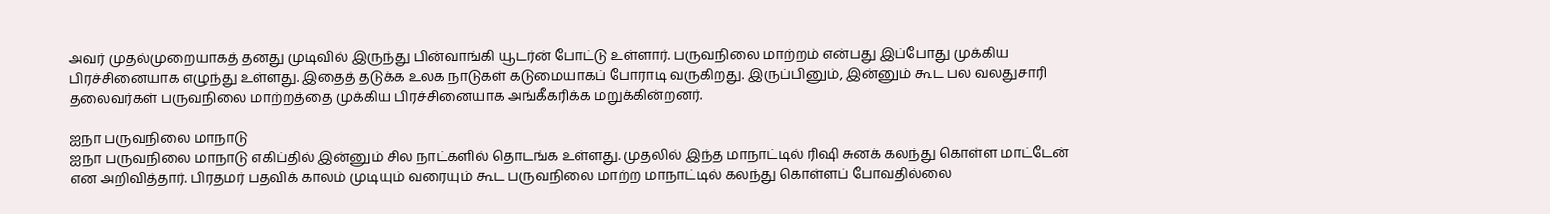அவர் முதல்முறையாகத் தனது முடிவில் இருந்து பின்வாங்கி யூடர்ன் போட்டு உள்ளார். பருவநிலை மாற்றம் என்பது இப்போது முக்கிய பிரச்சினையாக எழுந்து உள்ளது. இதைத் தடுக்க உலக நாடுகள் கடுமையாகப் போராடி வருகிறது. இருப்பினும், இன்னும் கூட பல வலதுசாரி தலைவர்கள் பருவநிலை மாற்றத்தை முக்கிய பிரச்சினையாக அங்கீகரிக்க மறுக்கின்றனர்.

ஐநா பருவநிலை மாநாடு
ஐநா பருவநிலை மாநாடு எகிப்தில் இன்னும் சில நாட்களில் தொடங்க உள்ளது. முதலில் இந்த மாநாட்டில் ரிஷி சுனக் கலந்து கொள்ள மாட்டேன் என அறிவித்தார். பிரதமர் பதவிக் காலம் முடியும் வரையும் கூட பருவநிலை மாற்ற மாநாட்டில் கலந்து கொள்ளப் போவதில்லை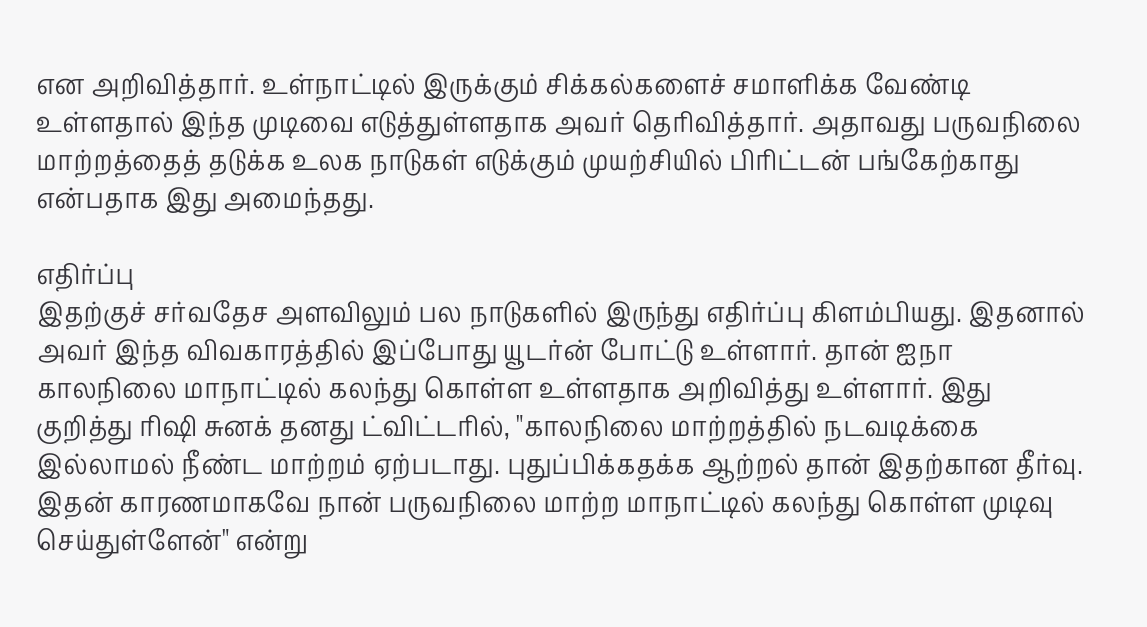என அறிவித்தார். உள்நாட்டில் இருக்கும் சிக்கல்களைச் சமாளிக்க வேண்டி உள்ளதால் இந்த முடிவை எடுத்துள்ளதாக அவர் தெரிவித்தார். அதாவது பருவநிலை மாற்றத்தைத் தடுக்க உலக நாடுகள் எடுக்கும் முயற்சியில் பிரிட்டன் பங்கேற்காது என்பதாக இது அமைந்தது.

எதிர்ப்பு
இதற்குச் சர்வதேச அளவிலும் பல நாடுகளில் இருந்து எதிர்ப்பு கிளம்பியது. இதனால் அவர் இந்த விவகாரத்தில் இப்போது யூடர்ன் போட்டு உள்ளார். தான் ஐநா காலநிலை மாநாட்டில் கலந்து கொள்ள உள்ளதாக அறிவித்து உள்ளார். இது குறித்து ரிஷி சுனக் தனது ட்விட்டரில், "காலநிலை மாற்றத்தில் நடவடிக்கை இல்லாமல் நீண்ட மாற்றம் ஏற்படாது. புதுப்பிக்கதக்க ஆற்றல் தான் இதற்கான தீர்வு. இதன் காரணமாகவே நான் பருவநிலை மாற்ற மாநாட்டில் கலந்து கொள்ள முடிவு செய்துள்ளேன்" என்று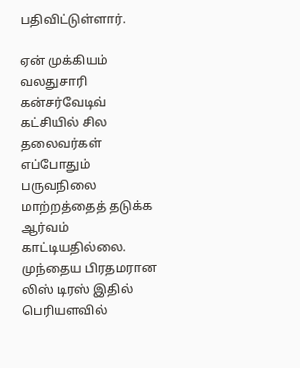பதிவிட்டுள்ளார்.

ஏன் முக்கியம்
வலதுசாரி கன்சர்வேடிவ் கட்சியில் சில தலைவர்கள் எப்போதும் பருவநிலை மாற்றத்தைத் தடுக்க ஆர்வம் காட்டியதில்லை. முந்தைய பிரதமரான லிஸ் டிரஸ் இதில் பெரியளவில்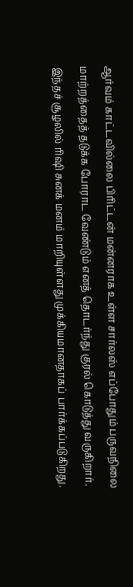ஆர்வம் காட்டவில்லை பிரிட்டன் மன்னராக உள்ள சார்லஸ் எப்போதும் பருவநிலை மாற்றத்தைத் தடுக்க போராட வேண்டும் எனத் தொடர்ந்து குரல் கொடுத்து வருகிறார். இந்தச் சூழலில் ரிஷி சுனக் மனம் மாறியுள்ளது முக்கியமானதாகப் பார்க்கப்படுகிறது.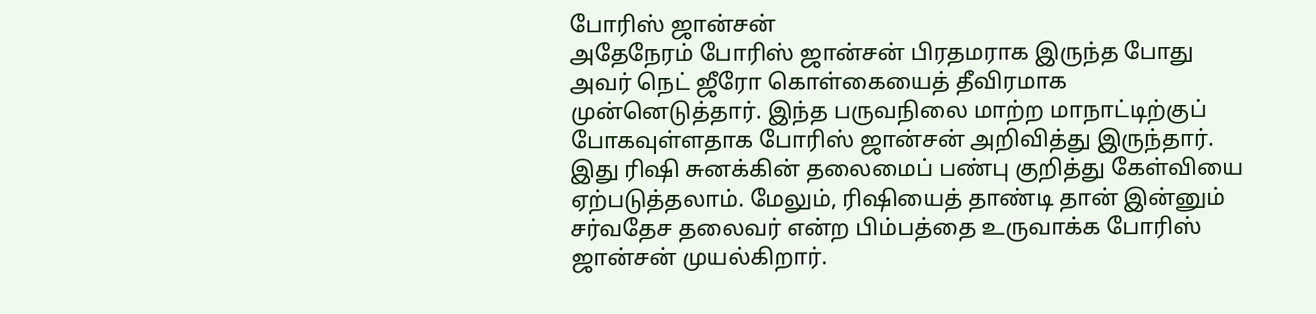போரிஸ் ஜான்சன்
அதேநேரம் போரிஸ் ஜான்சன் பிரதமராக இருந்த போது அவர் நெட் ஜீரோ கொள்கையைத் தீவிரமாக முன்னெடுத்தார். இந்த பருவநிலை மாற்ற மாநாட்டிற்குப் போகவுள்ளதாக போரிஸ் ஜான்சன் அறிவித்து இருந்தார். இது ரிஷி சுனக்கின் தலைமைப் பண்பு குறித்து கேள்வியை ஏற்படுத்தலாம். மேலும், ரிஷியைத் தாண்டி தான் இன்னும் சர்வதேச தலைவர் என்ற பிம்பத்தை உருவாக்க போரிஸ் ஜான்சன் முயல்கிறார்.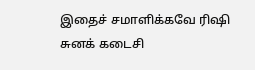இதைச் சமாளிக்கவே ரிஷி சுனக் கடைசி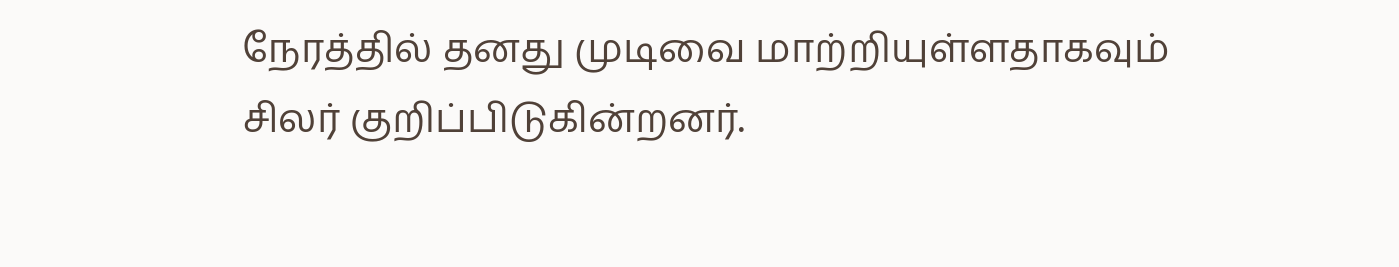நேரத்தில் தனது முடிவை மாற்றியுள்ளதாகவும் சிலர் குறிப்பிடுகின்றனர்.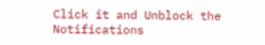Click it and Unblock the Notifications